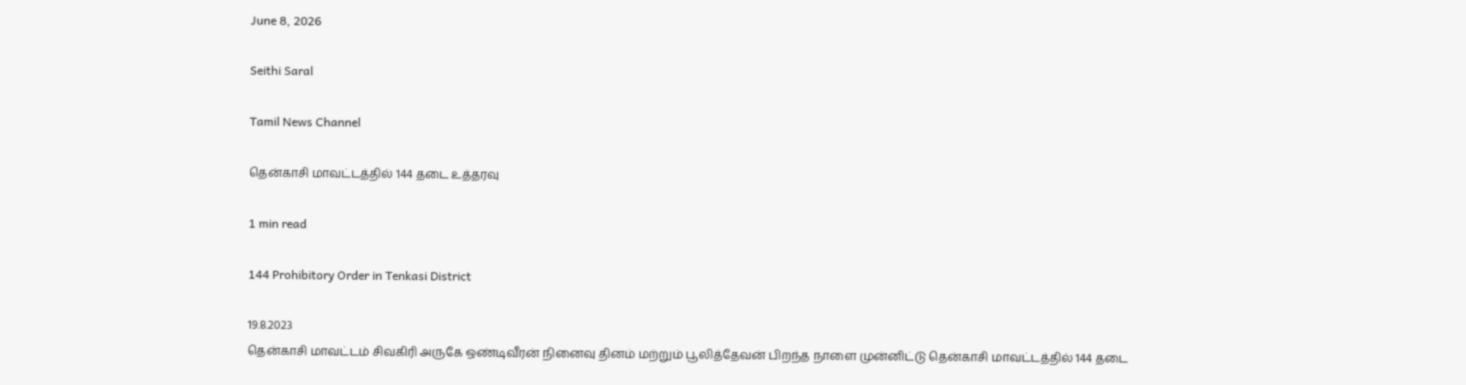June 8, 2026

Seithi Saral

Tamil News Channel

தென்காசி மாவட்டத்தில் 144 தடை உத்தரவு

1 min read

144 Prohibitory Order in Tenkasi District

19.8.2023
தென்காசி மாவட்டம் சிவகிரி அருகே ஒண்டிவீரன் நினைவு தினம் மற்றும் பூலித்தேவன் பிறந்த நாளை முன்னிட்டு தென்காசி மாவட்டத்தில் 144 தடை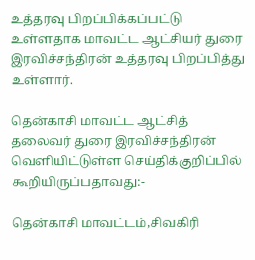உத்தரவு பிறப்பிக்கப்பட்டு உள்ளதாக மாவட்ட ஆட்சியர் துரை இரவிச்சந்திரன் உத்தரவு பிறப்பித்து உள்ளார்.

தென்காசி மாவட்ட ஆட்சித் தலைவர் துரை இரவிச்சந்திரன் வெளியிட்டுள்ள செய்திக்குறிப்பில் கூறியிருப்பதாவது:-

தென்காசி மாவட்டம்,சிவகிரி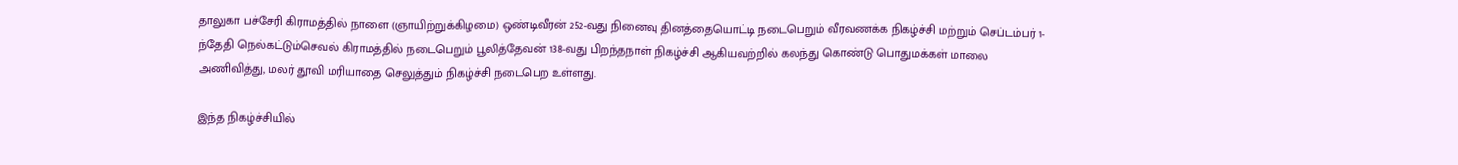தாலுகா பச்சேரி கிராமத்தில் நாளை (ஞாயிற்றுக்கிழமை) ஒண்டிவீரன் 252-வது நினைவு தினத்தையொட்டி நடைபெறும் வீரவணக்க நிகழ்ச்சி மற்றும் செப்டம்பர் 1-ந்தேதி நெல்கட்டும்செவல் கிராமத்தில் நடைபெறும் பூலித்தேவன் 138-வது பிறந்தநாள் நிகழ்ச்சி ஆகியவற்றில் கலந்து கொண்டு பொதுமக்கள் மாலை அணிவித்து, மலர் தூவி மரியாதை செலுத்தும் நிகழ்ச்சி நடைபெற உள்ளது.

இந்த நிகழ்ச்சியில்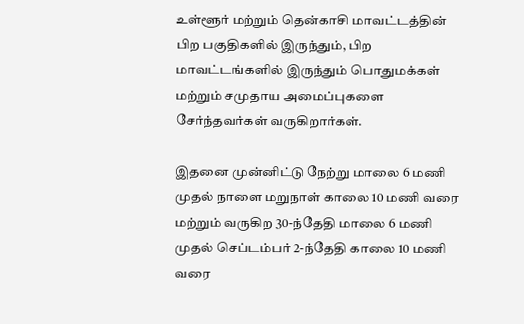உள்ளூர் மற்றும் தென்காசி மாவட்டத்தின் பிற பகுதிகளில் இருந்தும், பிற மாவட்டங்களில் இருந்தும் பொதுமக்கள் மற்றும் சமுதாய அமைப்புகளை சேர்ந்தவர்கள் வருகிறார்கள்.

இதனை முன்னிட்டு நேற்று மாலை 6 மணி முதல் நாளை மறுநாள் காலை 10 மணி வரை மற்றும் வருகிற 30-ந்தேதி மாலை 6 மணி முதல் செப்டம்பர் 2-ந்தேதி காலை 10 மணி வரை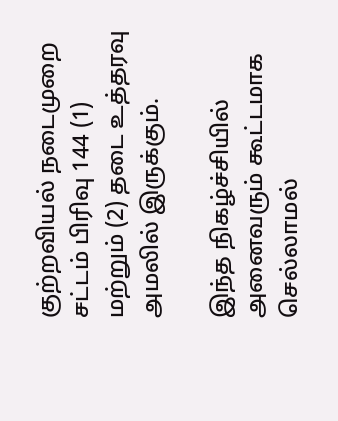குற்றவியல் நடைமுறை சட்டம் பிரிவு 144 (1) மற்றும் (2) தடை உத்தரவு அமலில் இருக்கும்.

இந்த நிகழ்ச்சியில் அனைவரும் கூட்டமாக செல்லாமல்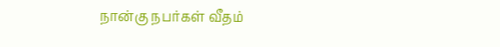நான்கு நபர்கள் வீதம்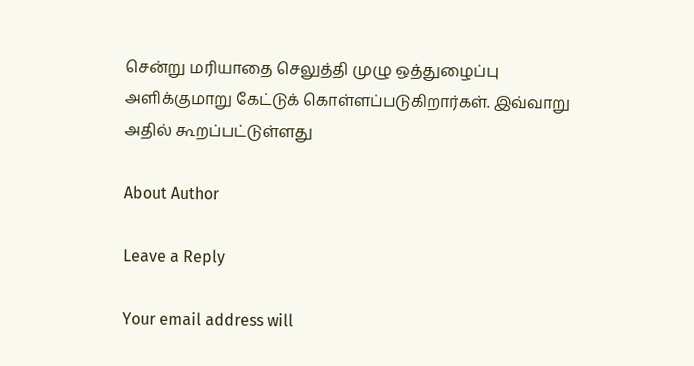சென்று மரியாதை செலுத்தி முழு ஒத்துழைப்பு அளிக்குமாறு கேட்டுக் கொள்ளப்படுகிறார்கள். இவ்வாறு அதில் கூறப்பட்டுள்ளது

About Author

Leave a Reply

Your email address will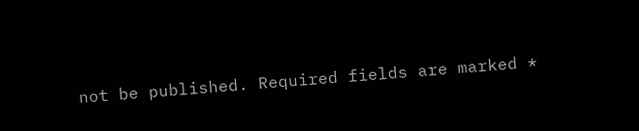not be published. Required fields are marked *